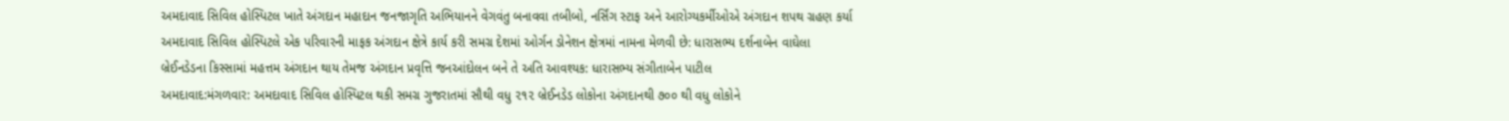અમદાવાદ સિવિલ હોસ્પિટલ ખાતે અંગદાન મહાદાન જનજાગૃતિ અભિયાનને વેગવંતુ બનાવવા તબીબો, નર્સિંગ સ્ટાફ અને આરોગ્યકર્મીઓએ અંગદાન શપથ ગ્રહણ કર્યા
અમદાવાદ સિવિલ હોસ્પિટલે એક પરિવારની માફક અંગદાન ક્ષેત્રે કાર્ય કરી સમગ્ર દેશમાં ઓર્ગન ડોનેશન ક્ષેત્રમાં નામના મેળવી છે: ધારાસભ્ય દર્શનાબેન વાઘેલા
બ્રેઈનડેડના કિસ્સામાં મહત્તમ અંગદાન થાય તેમજ અંગદાન પ્રવૃત્તિ જનઆંદોલન બને તે અતિ આવશ્યક: ધારાસભ્ય સંગીતાબેન પાટીલ
અમદાવાદ:મંગળવાર: અમદાવાદ સિવિલ હોસ્પિટલ થકી સમગ્ર ગુજરાતમાં સૌથી વધુ ૨૧૨ બ્રેઈનડેડ લોકોના અંગદાનથી ૭૦૦ થી વધુ લોકોને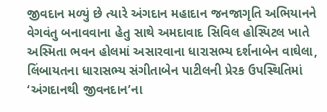જીવદાન મળ્યું છે ત્યારે અંગદાન મહાદાન જનજાગૃતિ અભિયાનને વેગવંતુ બનાવવાના હેતુ સાથે અમદાવાદ સિવિલ હોસ્પિટલ ખાતે અસ્મિતા ભવન હોલમાં અસારવાના ધારાસભ્ય દર્શનાબેન વાઘેલા, લિંબાયતના ધારાસભ્ય સંગીતાબેન પાટીલની પ્રેરક ઉપસ્થિતિમાં ‘અંગદાનથી જીવનદાન’ના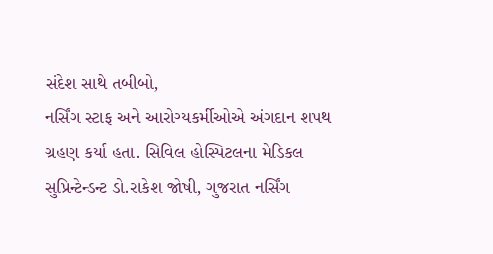સંદેશ સાથે તબીબો,
નર્સિંગ સ્ટાફ અને આરોગ્યકર્મીઓએ અંગદાન શપથ ગ્રહણ કર્યા હતા. સિવિલ હોસ્પિટલના મેડિકલ સુપ્રિન્ટેન્ડન્ટ ડો.રાકેશ જોષી, ગુજરાત નર્સિંગ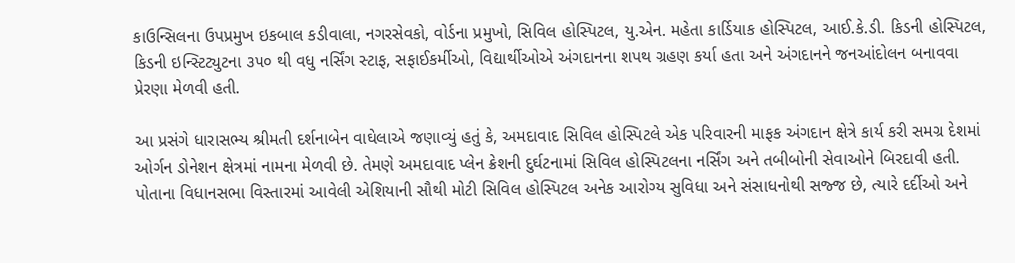કાઉન્સિલના ઉપપ્રમુખ ઇકબાલ કડીવાલા, નગરસેવકો, વોર્ડના પ્રમુખો, સિવિલ હોસ્પિટલ, યુ.એન. મહેતા કાર્ડિયાક હોસ્પિટલ, આઈ.કે.ડી. કિડની હોસ્પિટલ, કિડની ઇન્સ્ટિટ્યુટના ૩૫૦ થી વધુ નર્સિંગ સ્ટાફ, સફાઈકર્મીઓ, વિદ્યાર્થીઓએ અંગદાનના શપથ ગ્રહણ કર્યા હતા અને અંગદાનને જનઆંદોલન બનાવવા પ્રેરણા મેળવી હતી.

આ પ્રસંગે ધારાસભ્ય શ્રીમતી દર્શનાબેન વાઘેલાએ જણાવ્યું હતું કે, અમદાવાદ સિવિલ હોસ્પિટલે એક પરિવારની માફક અંગદાન ક્ષેત્રે કાર્ય કરી સમગ્ર દેશમાં ઓર્ગન ડોનેશન ક્ષેત્રમાં નામના મેળવી છે. તેમણે અમદાવાદ પ્લેન ક્રેશની દુર્ઘટનામાં સિવિલ હોસ્પિટલના નર્સિંગ અને તબીબોની સેવાઓને બિરદાવી હતી.
પોતાના વિધાનસભા વિસ્તારમાં આવેલી એશિયાની સૌથી મોટી સિવિલ હોસ્પિટલ અનેક આરોગ્ય સુવિધા અને સંસાધનોથી સજ્જ છે, ત્યારે દર્દીઓ અને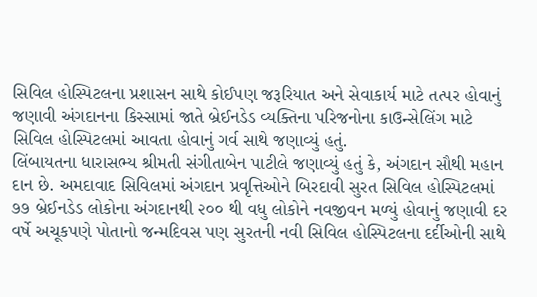સિવિલ હોસ્પિટલના પ્રશાસન સાથે કોઈપણ જરૂરિયાત અને સેવાકાર્ય માટે તત્પર હોવાનું જણાવી અંગદાનના કિસ્સામાં જાતે બ્રેઈનડેડ વ્યક્તિના પરિજનોના કાઉન્સેલિંગ માટે સિવિલ હોસ્પિટલમાં આવતા હોવાનું ગર્વ સાથે જણાવ્યું હતું.
લિંબાયતના ધારાસભ્ય શ્રીમતી સંગીતાબેન પાટીલે જણાવ્યું હતું કે, અંગદાન સૌથી મહાન દાન છે. અમદાવાદ સિવિલમાં અંગદાન પ્રવૃત્તિઓને બિરદાવી સુરત સિવિલ હોસ્પિટલમાં ૭૭ બ્રેઈનડેડ લોકોના અંગદાનથી ૨૦૦ થી વધુ લોકોને નવજીવન મળ્યું હોવાનું જણાવી દર વર્ષે અચૂકપણે પોતાનો જન્મદિવસ પણ સુરતની નવી સિવિલ હોસ્પિટલના દર્દીઓની સાથે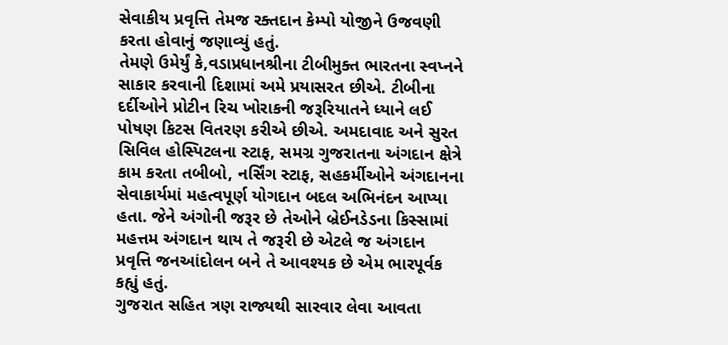સેવાકીય પ્રવૃત્તિ તેમજ રક્તદાન કેમ્પો યોજીને ઉજવણી કરતા હોવાનું જણાવ્યું હતું.
તેમણે ઉમેર્યું કે,વડાપ્રધાનશ્રીના ટીબીમુક્ત ભારતના સ્વપ્નને સાકાર કરવાની દિશામાં અમે પ્રયાસરત છીએ. ટીબીના દર્દીઓને પ્રોટીન રિચ ખોરાકની જરૂરિયાતને ધ્યાને લઈ પોષણ કિટસ વિતરણ કરીએ છીએ. અમદાવાદ અને સુરત સિવિલ હોસ્પિટલના સ્ટાફ, સમગ્ર ગુજરાતના અંગદાન ક્ષેત્રે કામ કરતા તબીબો, નર્સિંગ સ્ટાફ, સહકર્મીઓને અંગદાનના સેવાકાર્યમાં મહત્વપૂર્ણ યોગદાન બદલ અભિનંદન આપ્યા હતા. જેને અંગોની જરૂર છે તેઓને બ્રેઈનડેડના કિસ્સામાં મહત્તમ અંગદાન થાય તે જરૂરી છે એટલે જ અંગદાન પ્રવૃત્તિ જનઆંદોલન બને તે આવશ્યક છે એમ ભારપૂર્વક કહ્યું હતું.
ગુજરાત સહિત ત્રણ રાજ્યથી સારવાર લેવા આવતા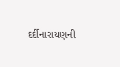દર્દીનારાયણની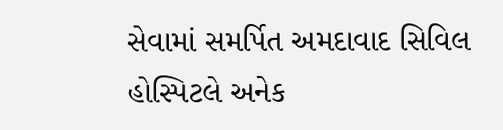સેવામાં સમર્પિત અમદાવાદ સિવિલ હોસ્પિટલે અનેક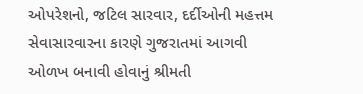ઓપરેશનો, જટિલ સારવાર, દર્દીઓની મહત્તમ સેવાસારવારના કારણે ગુજરાતમાં આગવી ઓળખ બનાવી હોવાનું શ્રીમતી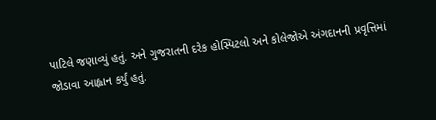પાટિલે જણાવ્યું હતું. અને ગુજરાતની દરેક હોસ્પિટલો અને કોલેજોએ અંગદાનની પ્રવૃત્તિમાં જોડાવા આહ્વાન કર્યું હતું.